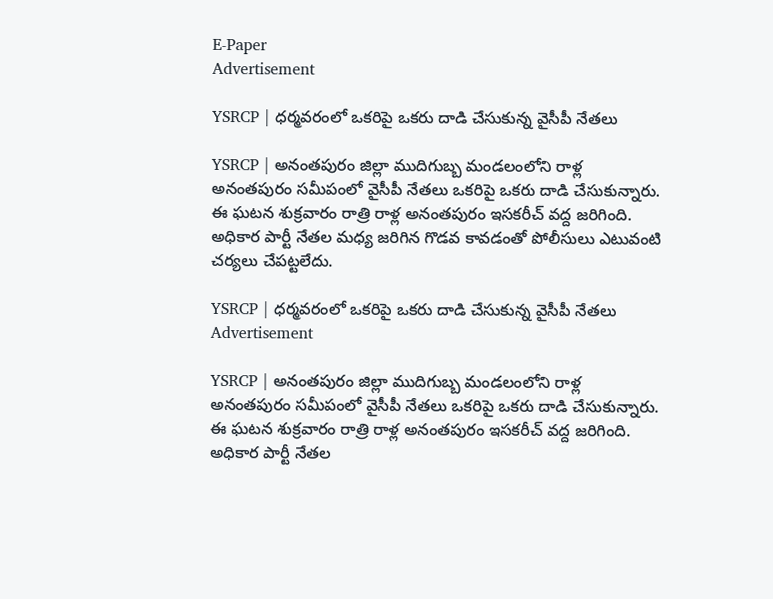E-Paper
Advertisement

YSRCP | ధర్మవరంలో ఒకరిపై ఒకరు దాడి చేసుకున్న వైసీపీ నేతలు

YSRCP | అనంతపురం జిల్లా ముదిగుబ్బ మండలంలోని రాళ్ల అనంతపురం సమీపంలో వైసీపీ నేతలు ఒకరిపై ఒకరు దాడి చేసుకున్నారు. ఈ ఘటన శుక్రవారం రాత్రి రాళ్ల అనంతపురం ఇసకరీచ్ వద్ద జరిగింది. అధికార పార్టీ నేతల మధ్య జరిగిన గొడవ కావడంతో పోలీసులు ఎటువంటి చర్యలు చేపట్టలేదు.

YSRCP | ధర్మవరంలో ఒకరిపై ఒకరు దాడి చేసుకున్న వైసీపీ నేతలు
Advertisement

YSRCP | అనంతపురం జిల్లా ముదిగుబ్బ మండలంలోని రాళ్ల అనంతపురం సమీపంలో వైసీపీ నేతలు ఒకరిపై ఒకరు దాడి చేసుకున్నారు. ఈ ఘటన శుక్రవారం రాత్రి రాళ్ల అనంతపురం ఇసకరీచ్ వద్ద జరిగింది. అధికార పార్టీ నేతల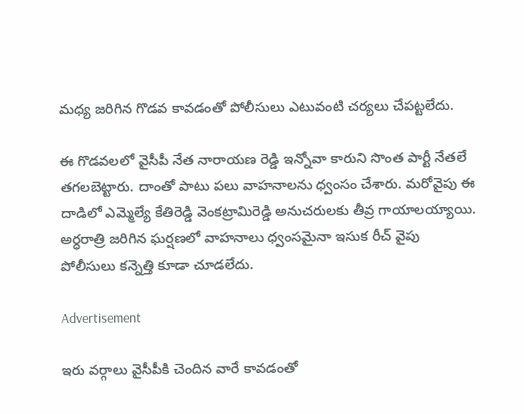మధ్య జరిగిన గొడవ కావడంతో పోలీసులు ఎటువంటి చర్యలు చేపట్టలేదు.

ఈ గొడవలలో వైసీపీ నేత నారాయణ రెడ్డి ఇన్నోవా కారుని సొంత పార్టీ నేతలే తగలబెట్టారు. దాంతో పాటు పలు వాహనాలను ధ్వంసం చేశారు. మరోవైపు ఈ దాడిలో ఎమ్మెల్యే కేతిరెడ్డి వెంకట్రామిరెడ్డి అనుచరులకు తీవ్ర గాయాలయ్యాయి. అర్ధరాత్రి జరిగిన ఘర్షణలో వాహనాలు ధ్వంసమైనా ఇసుక రీచ్ వైపు పోలీసులు కన్నెత్తి కూడా చూడలేదు.

Advertisement

ఇరు వర్గాలు వైసీపీకి చెందిన వారే కావడంతో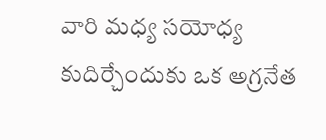వారి మధ్య సయోధ్య కుదిర్చేందుకు ఒక అగ్రనేత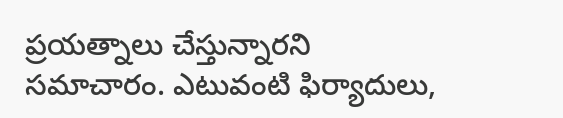ప్రయత్నాలు చేస్తున్నారని సమాచారం. ఎటువంటి ఫిర్యాదులు,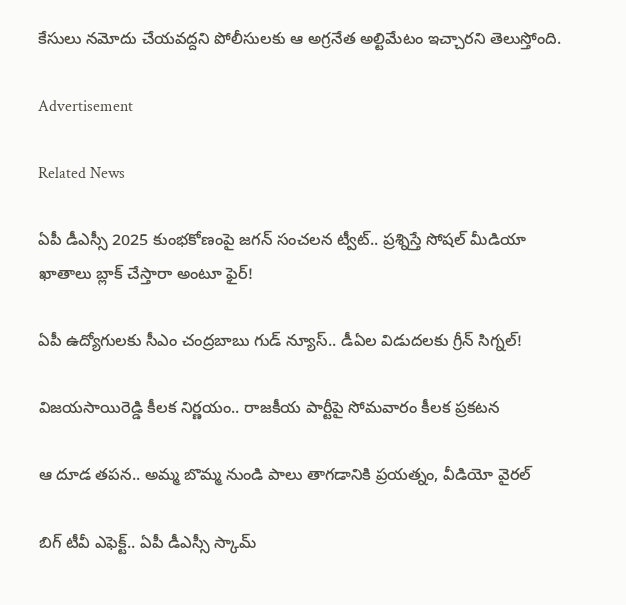కేసులు నమోదు చేయవద్దని పోలీసులకు ఆ అగ్రనేత అల్టిమేటం ఇచ్చారని తెలుస్తోంది.

Advertisement

Related News

ఏపీ డీఎస్సీ 2025 కుంభకోణంపై జగన్ సంచలన ట్వీట్.. ప్రశ్నిస్తే సోషల్ మీడియా ఖాతాలు బ్లాక్ చేస్తారా అంటూ ఫైర్!

ఏపీ ఉద్యోగులకు సీఎం చంద్రబాబు గుడ్ న్యూస్.. డీఏల విడుదలకు గ్రీన్ సిగ్నల్!

విజయసాయిరెడ్డి కీలక నిర్ణయం.. రాజకీయ పార్టీపై సోమవారం కీలక ప్రకటన

ఆ దూడ తపన.. అమ్మ బొమ్మ నుండి పాలు తాగడానికి ప్రయత్నం, వీడియో వైరల్

బిగ్‌ టీవీ ఎఫెక్ట్.. ఏపీ డీఎస్సీ స్కామ్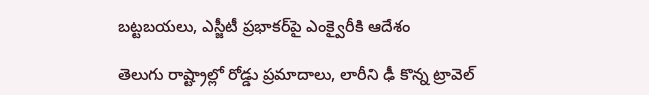బట్టబయలు, ఎస్జీటీ ప్రభాకర్‌పై ఎంక్వైరీకి ఆదేశం

తెలుగు రాష్ట్రాల్లో రోడ్డు ప్రమాదాలు, లారీని ఢీ కొన్న ట్రావెల్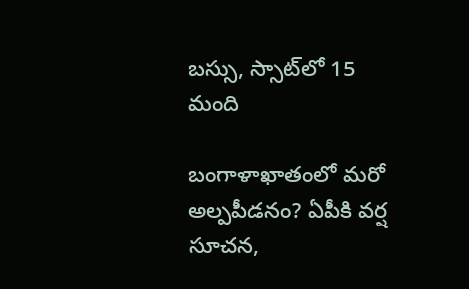బస్సు, స్సాట్‌లో 15 మంది

బంగాళాఖాతంలో మరో అల్పపీడనం? ఏపీకి వర్ష సూచన,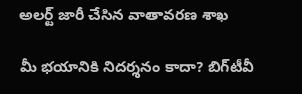అలర్ట్ జారీ చేసిన వాతావరణ శాఖ

మీ భయానికి నిదర్శనం కాదా? బిగ్‌టీవీ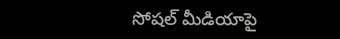సోషల్ మీడియాపై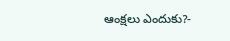ఆంక్షలు ఎందుకు?-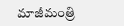మాజీమంత్రి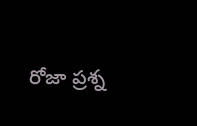రోజా ప్రశ్న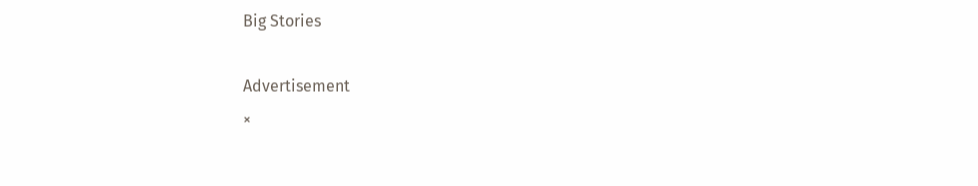Big Stories

Advertisement
×